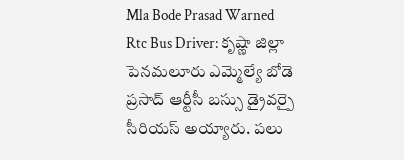Mla Bode Prasad Warned Rtc Bus Driver: కృష్ణా జిల్లా పెనమలూరు ఎమ్మెల్యే బోడె ప్రసాద్ ఆర్టీసీ బస్సు డ్రైవర్పై సీరియస్ అయ్యారు. పలు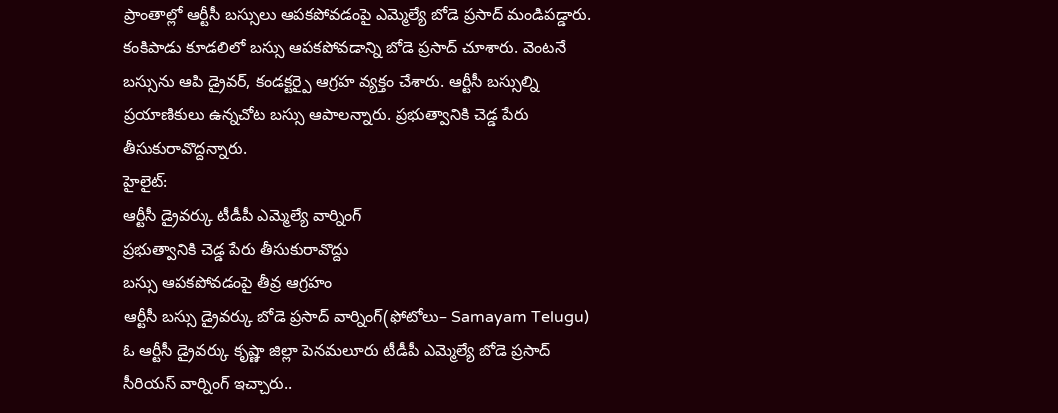ప్రాంతాల్లో ఆర్టీసీ బస్సులు ఆపకపోవడంపై ఎమ్మెల్యే బోడె ప్రసాద్ మండిపడ్డారు. కంకిపాడు కూడలిలో బస్సు ఆపకపోవడాన్ని బోడె ప్రసాద్ చూశారు. వెంటనే బస్సును ఆపి డ్రైవర్, కండక్టర్పై ఆగ్రహ వ్యక్తం చేశారు. ఆర్టీసీ బస్సుల్ని ప్రయాణికులు ఉన్నచోట బస్సు ఆపాలన్నారు. ప్రభుత్వానికి చెడ్డ పేరు తీసుకురావొద్దన్నారు.
హైలైట్:
ఆర్టీసీ డ్రైవర్కు టీడీపీ ఎమ్మెల్యే వార్నింగ్
ప్రభుత్వానికి చెడ్డ పేరు తీసుకురావొద్దు
బస్సు ఆపకపోవడంపై తీవ్ర ఆగ్రహం
ఆర్టీసీ బస్సు డ్రైవర్కు బోడె ప్రసాద్ వార్నింగ్(ఫోటోలు– Samayam Telugu)
ఓ ఆర్టీసీ డ్రైవర్కు కృష్ణా జిల్లా పెనమలూరు టీడీపీ ఎమ్మెల్యే బోడె ప్రసాద్ సీరియస్ వార్నింగ్ ఇచ్చారు..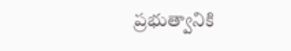ప్రభుత్వానికి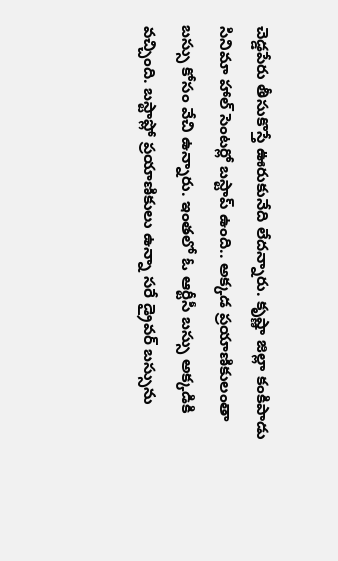చెడ్డపేరు తీసుకొస్తే ఊరుకునేది లేదన్నారు. కృష్ణా జిల్లా కంకిపాడు సినిమా హాల్ సెంటర్లో బస్టాప్ ఉంది.. అక్కడ ప్రయాణికులంతా బస్సు కోసం వేచి ఉన్నారు. ఇంతలో ఓ ఆర్టీసీ బస్సు అక్కడికి వచ్చింది. బస్టాప్లో ప్రయాణికులు ఉన్నా సరే డ్రైవర్ బస్సును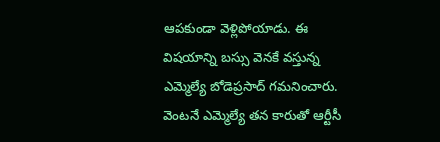ఆపకుండా వెళ్లిపోయాడు. ఈ విషయాన్ని బస్సు వెనకే వస్తున్న ఎమ్మెల్యే బోడెప్రసాద్ గమనించారు. వెంటనే ఎమ్మెల్యే తన కారుతో ఆర్టీసీ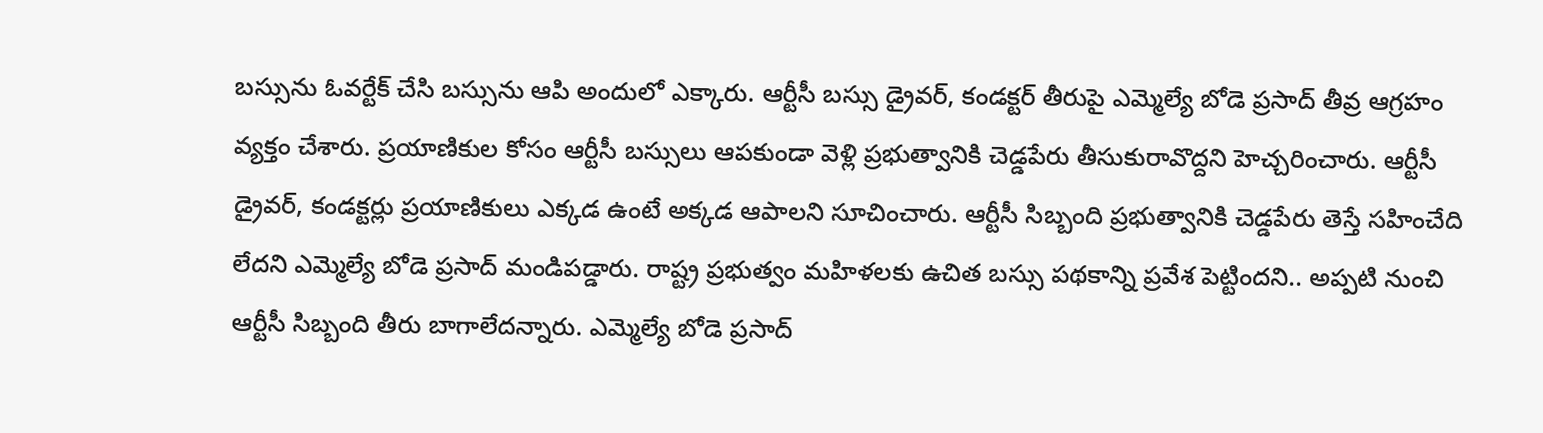బస్సును ఓవర్టేక్ చేసి బస్సును ఆపి అందులో ఎక్కారు. ఆర్టీసీ బస్సు డ్రైవర్, కండక్టర్ తీరుపై ఎమ్మెల్యే బోడె ప్రసాద్ తీవ్ర ఆగ్రహం వ్యక్తం చేశారు. ప్రయాణికుల కోసం ఆర్టీసీ బస్సులు ఆపకుండా వెళ్లి ప్రభుత్వానికి చెడ్డపేరు తీసుకురావొద్దని హెచ్చరించారు. ఆర్టీసీ డ్రైవర్, కండక్టర్లు ప్రయాణికులు ఎక్కడ ఉంటే అక్కడ ఆపాలని సూచించారు. ఆర్టీసీ సిబ్బంది ప్రభుత్వానికి చెడ్డపేరు తెస్తే సహించేది లేదని ఎమ్మెల్యే బోడె ప్రసాద్ మండిపడ్డారు. రాష్ట్ర ప్రభుత్వం మహిళలకు ఉచిత బస్సు పథకాన్ని ప్రవేశ పెట్టిందని.. అప్పటి నుంచి ఆర్టీసీ సిబ్బంది తీరు బాగాలేదన్నారు. ఎమ్మెల్యే బోడె ప్రసాద్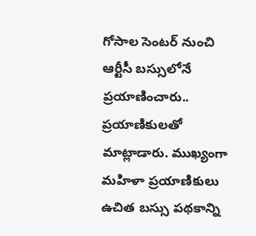గోసాల సెంటర్ నుంచి ఆర్టీసీ బస్సులోనే ప్రయాణించారు.. ప్రయాణికులతో మాట్లాడారు. ముఖ్యంగా మహిళా ప్రయాణికులు ఉచిత బస్సు పథకాన్ని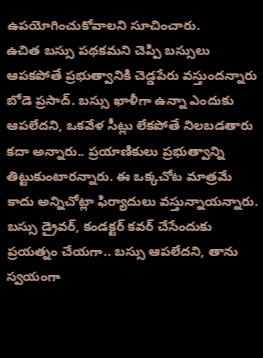ఉపయోగించుకోవాలని సూచించారు.
ఉచిత బస్సు పథకమని చెప్పి బస్సులు ఆపకపోతే ప్రభుత్వానికి చెడ్డపేరు వస్తుందన్నారు బోడె ప్రసాద్. బస్సు ఖాళీగా ఉన్నా ఎందుకు ఆపలేదని, ఒకవేళ సీట్లు లేకపోతే నిలబడతారు కదా అన్నారు.. ప్రయాణికులు ప్రభుత్వాన్ని తిట్టుకుంటారన్నారు. ఈ ఒక్కచోట మాత్రమే కాదు అన్నిచోట్లా ఫిర్యాదులు వస్తున్నాయన్నారు. బస్సు డ్రైవర్, కండక్టర్ కవర్ చేసేందుకు ప్రయత్నం చేయగా.. బస్సు ఆపలేదని, తాను స్వయంగా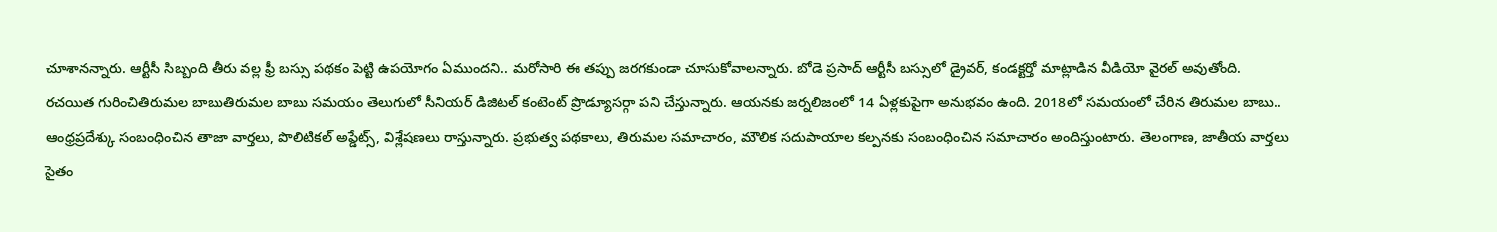చూశానన్నారు. ఆర్టీసీ సిబ్బంది తీరు వల్ల ఫ్రీ బస్సు పథకం పెట్టి ఉపయోగం ఏముందని.. మరోసారి ఈ తప్పు జరగకుండా చూసుకోవాలన్నారు. బోడె ప్రసాద్ ఆర్టీసీ బస్సులో డ్రైవర్, కండక్టర్తో మాట్లాడిన వీడియో వైరల్ అవుతోంది.
రచయిత గురించితిరుమల బాబుతిరుమల బాబు సమయం తెలుగులో సీనియర్ డిజిటల్ కంటెంట్ ప్రొడ్యూసర్గా పని చేస్తున్నారు. ఆయనకు జర్నలిజంలో 14 ఏళ్లకుపైగా అనుభవం ఉంది. 2018లో సమయంలో చేరిన తిరుమల బాబు.. ఆంధ్రప్రదేశ్కు సంబంధించిన తాజా వార్తలు, పొలిటికల్ అప్డేట్స్, విశ్లేషణలు రాస్తున్నారు. ప్రభుత్వ పథకాలు, తిరుమల సమాచారం, మౌలిక సదుపాయాల కల్పనకు సంబంధించిన సమాచారం అందిస్తుంటారు. తెలంగాణ, జాతీయ వార్తలు సైతం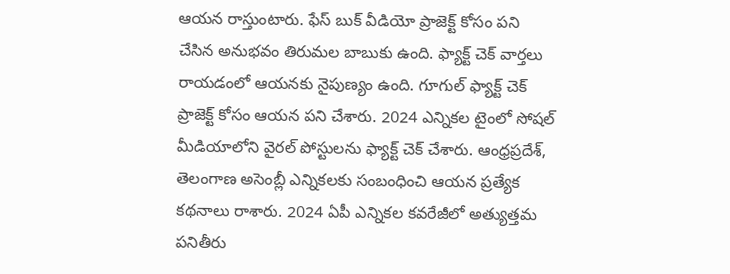ఆయన రాస్తుంటారు. ఫేస్ బుక్ వీడియో ప్రాజెక్ట్ కోసం పని చేసిన అనుభవం తిరుమల బాబుకు ఉంది. ఫ్యాక్ట్ చెక్ వార్తలు రాయడంలో ఆయనకు నైపుణ్యం ఉంది. గూగుల్ ఫ్యాక్ట్ చెక్ ప్రాజెక్ట్ కోసం ఆయన పని చేశారు. 2024 ఎన్నికల టైంలో సోషల్ మీడియాలోని వైరల్ పోస్టులను ఫ్యాక్ట్ చెక్ చేశారు. ఆంధ్రప్రదేశ్, తెలంగాణ అసెంబ్లీ ఎన్నికలకు సంబంధించి ఆయన ప్రత్యేక కథనాలు రాశారు. 2024 ఏపీ ఎన్నికల కవరేజీలో అత్యుత్తమ పనితీరు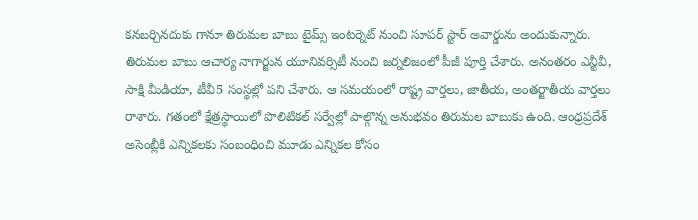కనబర్చినదుకు గానూ తిరుమల బాబు టైమ్స్ ఇంటర్నెట్ నుంచి సూపర్ స్టార్ అవార్డును అందుకున్నారు.
తిరుమల బాబు ఆచార్య నాగార్జున యూనివర్సిటీ నుంచి జర్నలిజంలో పీజీ పూర్తి చేశారు. అనంతరం ఎన్టీవీ, సాక్షి మీడియా, టీవీ5 సంస్థల్లో పని చేశారు. ఆ సమయంలో రాష్ట్ర వార్తలు, జాతీయ, అంతర్జాతీయ వార్తలు రాశారు. గతంలో క్షేత్రస్థాయిలో పొలిటికల్ సర్వేల్లో పాల్గొన్న అనుభవం తిరుమల బాబుకు ఉంది. ఆంధ్రప్రదేశ్ అసెంబ్లీకి ఎన్నికలకు సంబంధించి మూడు ఎన్నికల కోసం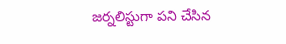జర్నలిస్టుగా పని చేసిన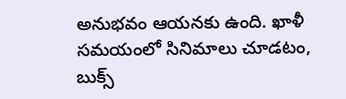అనుభవం ఆయనకు ఉంది. ఖాళీ సమయంలో సినిమాలు చూడటం, బుక్స్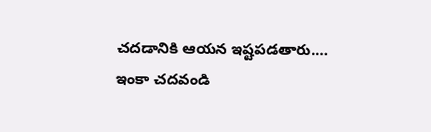చదడానికి ఆయన ఇష్టపడతారు.… ఇంకా చదవండి